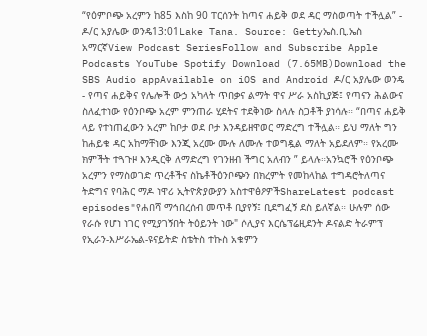“የዕምቦጭ አረምን ከ85 እስከ 90 ፐርሰንት ከጣና ሐይቅ ወደ ዳር ማስወጣት ተችሏል” - ዶ/ር አያሌው ወንዴ13:01Lake Tana. Source: Gettyኤስ.ቢ.ኤስ አማርኛView Podcast SeriesFollow and Subscribe Apple Podcasts YouTube Spotify Download (7.65MB)Download the SBS Audio appAvailable on iOS and Android ዶ/ር አያሌው ወንዴ - የጣና ሐይቅና የሌሎች ውኃ አካላት ጥበቃና ልማት ዋና ሥራ አስኪያጅ፤ የጣናን ሕልውና ስለፈተነው የዕንቦጭ አረም ምንጠራ ሂደትና ተደቅነው ስላሉ ስጋቶች ያነሳሉ። “በጣና ሐይቅ ላይ የተነጠፈውን አረም ከቦታ ወደ ቦታ እንዳይዘዋወር ማድረግ ተችሏል። ይህ ማለት ግን ከሐይቁ ዳር አከማቸነው እንጂ አረሙ ሙሉ ለሙሉ ተወግዷል ማለት አይደለም። የአረሙ ክምችት ተጓጉዞ እንዲርቅ ለማድረግ የገንዘብ ችግር አለብን ” ይላሉ።አንኳሮች የዕንቦጭ አረምን የማስወገድ ጥረቶችና ስኬቶችዕንቦጭን በክረምት የመከላከል ተግዳሮትለጣና ትድግና የባሕር ማዶ ነዋሪ ኢትዮጵያውያን አስተዋፅዖዎችShareLatest podcast episodes"የሐበሻ ማኅበረሰብ መጥቶ ቢያየኝ፤ ቢደግፈኝ ደስ ይለኛል። ሁሉም ሰው የራሱ የሆነ ነገር የሚያገኝበት ትዕይንት ነው" ሶሊያና እርሴፕሬዚደንት ዶናልድ ትራምፕ የኢራን-እሥራኤል-ዩናይትድ ስቴትስ ተኩስ አቁምን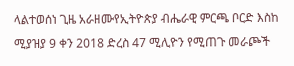ላልተወሰነ ጊዜ አራዘሙየኢትዮጵያ ብሔራዊ ምርጫ ቦርድ እስከ ሚያዝያ 9 ቀን 2018 ድረስ 47 ሚሊዮን የሚጠጉ መራጮች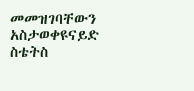መመዝገባቸውን አስታወቀዩናይድ ስቴትስ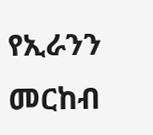የኢራንን መርከብ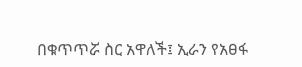በቁጥጥሯ ስር አዋለች፤ ኢራን የአፀፋ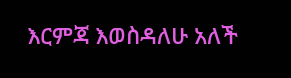እርምጃ እወስዳለሁ አለች